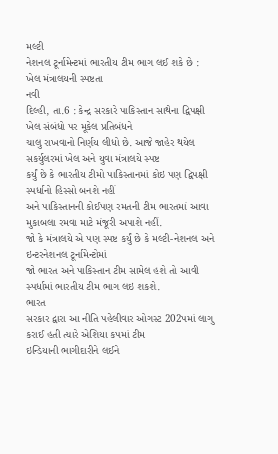મલ્ટી
નેશનલ ટૂર્નામેન્ટમાં ભારતીય ટીમ ભાગ લઈ શકે છે : ખેલ મંત્રાલયની સ્પષ્ટતા
નવી
દિલ્હી, તા.6 : કેન્દ્ર સરકારે પાકિસ્તાન સાથેના દ્વિપક્ષી ખેલ સંબંધો પર મૂકેલ પ્રતિબંધને
ચાલુ રાખવાનો નિર્ણય લીધો છે. આજે જાહેર થયેલ સકર્યુલરમાં ખેલ અને યુવા મંત્રાલયે સ્પષ્ટ
કર્યું છે કે ભારતીય ટીમો પાકિસ્તાનમાં કોઇ પણ દ્વિપક્ષી સ્પર્ધાનો હિસ્સો બનશે નહીં
અને પાકિસ્તાનની કોઈપણ રમતની ટીમ ભારતમાં આવા મુકાબલા રમવા માટે મંજૂરી અપાશે નહીં.
જો કે મંત્રાલયે એ પણ સ્પષ્ટ કર્યું છે કે મલ્ટી-નેશનલ અને ઇન્ટરનેશનલ ટૂર્નામેન્ટોમાં
જો ભારત અને પાકિસ્તાન ટીમ સામેલ હશે તો આવી સ્પર્ધામાં ભારતીય ટીમ ભાગ લઇ શકશે.
ભારત
સરકાર દ્વારા આ નીતિ પહેલીવાર ઓગસ્ટ 202પમાં લાગુ કરાઈ હતી ત્યારે એશિયા કપમાં ટીમ
ઇન્ડિયાની ભાગીદારીને લઈને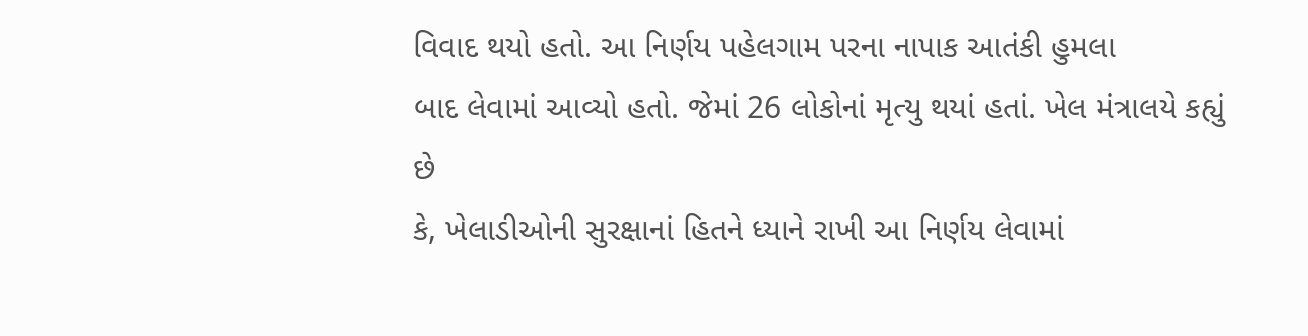વિવાદ થયો હતો. આ નિર્ણય પહેલગામ પરના નાપાક આતંકી હુમલા
બાદ લેવામાં આવ્યો હતો. જેમાં 26 લોકોનાં મૃત્યુ થયાં હતાં. ખેલ મંત્રાલયે કહ્યું છે
કે, ખેલાડીઓની સુરક્ષાનાં હિતને ધ્યાને રાખી આ નિર્ણય લેવામાં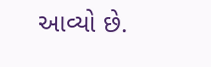આવ્યો છે.